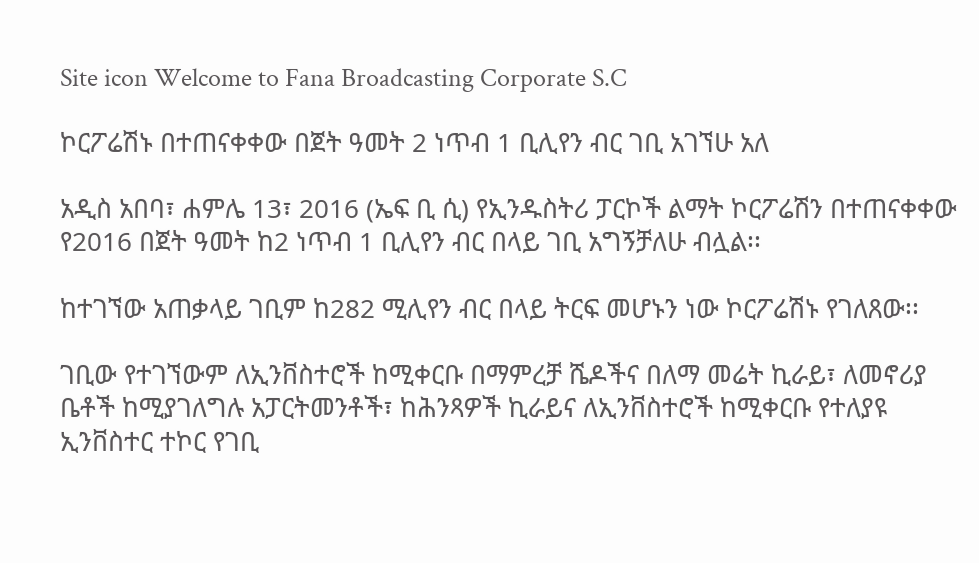Site icon Welcome to Fana Broadcasting Corporate S.C

ኮርፖሬሽኑ በተጠናቀቀው በጀት ዓመት 2 ነጥብ 1 ቢሊየን ብር ገቢ አገኘሁ አለ

አዲስ አበባ፣ ሐምሌ 13፣ 2016 (ኤፍ ቢ ሲ) የኢንዱስትሪ ፓርኮች ልማት ኮርፖሬሽን በተጠናቀቀው የ2016 በጀት ዓመት ከ2 ነጥብ 1 ቢሊየን ብር በላይ ገቢ አግኝቻለሁ ብሏል፡፡

ከተገኘው አጠቃላይ ገቢም ከ282 ሚሊየን ብር በላይ ትርፍ መሆኑን ነው ኮርፖሬሽኑ የገለጸው፡፡

ገቢው የተገኘውም ለኢንቨስተሮች ከሚቀርቡ በማምረቻ ሼዶችና በለማ መሬት ኪራይ፣ ለመኖሪያ ቤቶች ከሚያገለግሉ አፓርትመንቶች፣ ከሕንጻዎች ኪራይና ለኢንቨስተሮች ከሚቀርቡ የተለያዩ ኢንቨስተር ተኮር የገቢ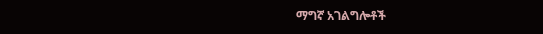ማግኛ አገልግሎቶች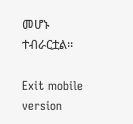መሆኑ ተብራርቷል፡፡

Exit mobile version